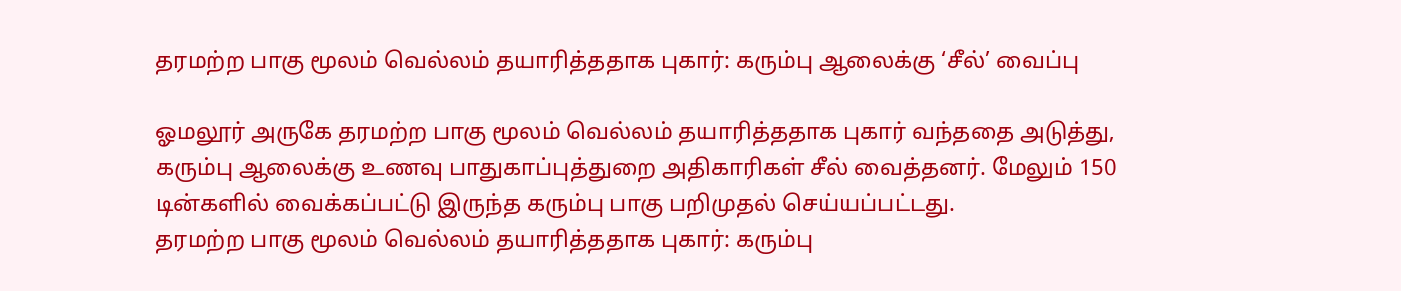தரமற்ற பாகு மூலம் வெல்லம் தயாரித்ததாக புகார்: கரும்பு ஆலைக்கு ‘சீல்’ வைப்பு

ஓமலூர் அருகே தரமற்ற பாகு மூலம் வெல்லம் தயாரித்ததாக புகார் வந்ததை அடுத்து, கரும்பு ஆலைக்கு உணவு பாதுகாப்புத்துறை அதிகாரிகள் சீல் வைத்தனர். மேலும் 150 டின்களில் வைக்கப்பட்டு இருந்த கரும்பு பாகு பறிமுதல் செய்யப்பட்டது.
தரமற்ற பாகு மூலம் வெல்லம் தயாரித்ததாக புகார்: கரும்பு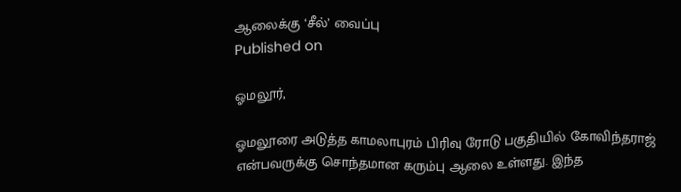ஆலைக்கு ‘சீல்’ வைப்பு
Published on

ஓமலூர்,

ஓமலூரை அடுத்த காமலாபுரம் பிரிவு ரோடு பகுதியில் கோவிந்தராஜ் என்பவருக்கு சொந்தமான கரும்பு ஆலை உள்ளது. இந்த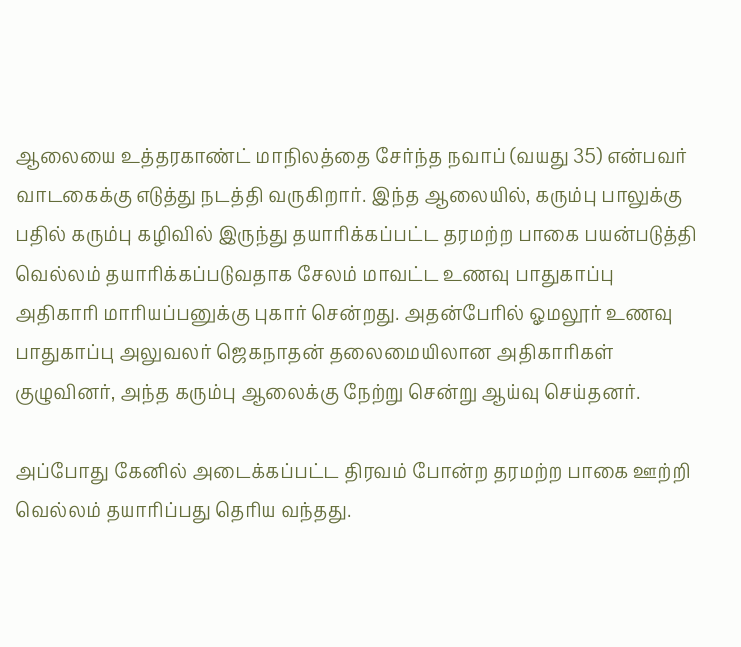ஆலையை உத்தரகாண்ட் மாநிலத்தை சேர்ந்த நவாப் (வயது 35) என்பவர் வாடகைக்கு எடுத்து நடத்தி வருகிறார். இந்த ஆலையில், கரும்பு பாலுக்கு பதில் கரும்பு கழிவில் இருந்து தயாரிக்கப்பட்ட தரமற்ற பாகை பயன்படுத்தி வெல்லம் தயாரிக்கப்படுவதாக சேலம் மாவட்ட உணவு பாதுகாப்பு அதிகாரி மாரியப்பனுக்கு புகார் சென்றது. அதன்பேரில் ஓமலூர் உணவு பாதுகாப்பு அலுவலர் ஜெகநாதன் தலைமையிலான அதிகாரிகள் குழுவினர், அந்த கரும்பு ஆலைக்கு நேற்று சென்று ஆய்வு செய்தனர்.

அப்போது கேனில் அடைக்கப்பட்ட திரவம் போன்ற தரமற்ற பாகை ஊற்றி வெல்லம் தயாரிப்பது தெரிய வந்தது.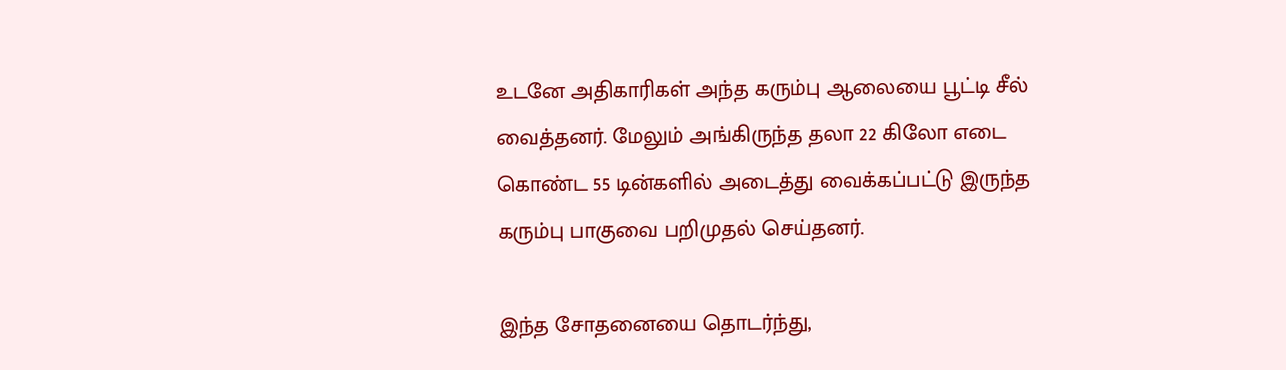உடனே அதிகாரிகள் அந்த கரும்பு ஆலையை பூட்டி சீல் வைத்தனர். மேலும் அங்கிருந்த தலா 22 கிலோ எடை கொண்ட 55 டின்களில் அடைத்து வைக்கப்பட்டு இருந்த கரும்பு பாகுவை பறிமுதல் செய்தனர்.

இந்த சோதனையை தொடர்ந்து,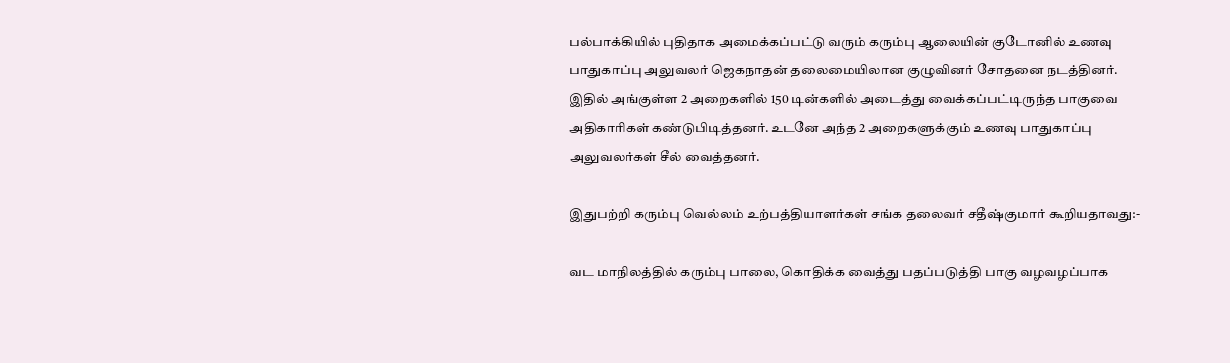பல்பாக்கியில் புதிதாக அமைக்கப்பட்டு வரும் கரும்பு ஆலையின் குடோனில் உணவு பாதுகாப்பு அலுவலர் ஜெகநாதன் தலைமையிலான குழுவினர் சோதனை நடத்தினர். இதில் அங்குள்ள 2 அறைகளில் 150 டின்களில் அடைத்து வைக்கப்பட்டிருந்த பாகுவை அதிகாரிகள் கண்டுபிடித்தனர். உடனே அந்த 2 அறைகளுக்கும் உணவு பாதுகாப்பு அலுவலர்கள் சீல் வைத்தனர்.

இதுபற்றி கரும்பு வெல்லம் உற்பத்தியாளர்கள் சங்க தலைவர் சதீஷ்குமார் கூறியதாவது:-

வட மாநிலத்தில் கரும்பு பாலை, கொதிக்க வைத்து பதப்படுத்தி பாகு வழவழப்பாக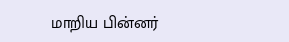மாறிய பின்னர்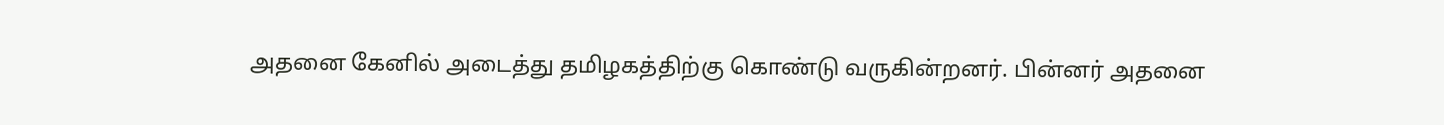அதனை கேனில் அடைத்து தமிழகத்திற்கு கொண்டு வருகின்றனர். பின்னர் அதனை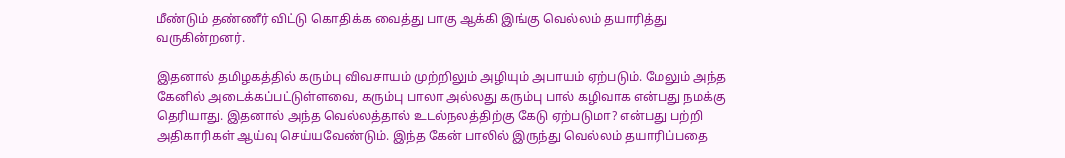மீண்டும் தண்ணீர் விட்டு கொதிக்க வைத்து பாகு ஆக்கி இங்கு வெல்லம் தயாரித்து வருகின்றனர்.

இதனால் தமிழகத்தில் கரும்பு விவசாயம் முற்றிலும் அழியும் அபாயம் ஏற்படும். மேலும் அந்த கேனில் அடைக்கப்பட்டுள்ளவை, கரும்பு பாலா அல்லது கரும்பு பால் கழிவாக என்பது நமக்கு தெரியாது. இதனால் அந்த வெல்லத்தால் உடல்நலத்திற்கு கேடு ஏற்படுமா? என்பது பற்றி அதிகாரிகள் ஆய்வு செய்யவேண்டும். இந்த கேன் பாலில் இருந்து வெல்லம் தயாரிப்பதை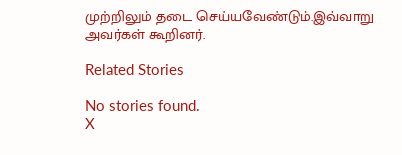முற்றிலும் தடை செய்யவேண்டும்.இவ்வாறு அவர்கள் கூறினர்.

Related Stories

No stories found.
X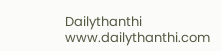Dailythanthi
www.dailythanthi.com